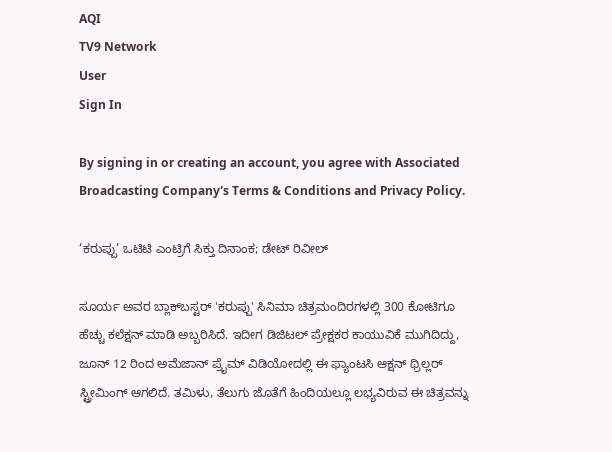AQI
TV9 Network
User
Sign In

By signing in or creating an account, you agree with Associated Broadcasting Company's Terms & Conditions and Privacy Policy.

‘ಕರುಪ್ಪು’ ಒಟಿಟಿ ಎಂಟ್ರಿಗೆ ಸಿಕ್ತು ದಿನಾಂಕ; ಡೇಟ್ ರಿವೀಲ್

ಸೂರ್ಯ ಅವರ ಬ್ಲಾಕ್‌ಬಸ್ಟರ್ 'ಕರುಪ್ಪು' ಸಿನಿಮಾ ಚಿತ್ರಮಂದಿರಗಳಲ್ಲಿ 300 ಕೋಟಿಗೂ ಹೆಚ್ಚು ಕಲೆಕ್ಷನ್ ಮಾಡಿ ಅಬ್ಬರಿಸಿದೆ. ಇದೀಗ ಡಿಜಿಟಲ್ ಪ್ರೇಕ್ಷಕರ ಕಾಯುವಿಕೆ ಮುಗಿದಿದ್ದು, ಜೂನ್ 12 ರಿಂದ ಅಮೆಜಾನ್ ಪ್ರೈಮ್ ವಿಡಿಯೋದಲ್ಲಿ ಈ ಫ್ಯಾಂಟಸಿ ಆಕ್ಷನ್ ಥ್ರಿಲ್ಲರ್ ಸ್ಟ್ರೀಮಿಂಗ್ ಆಗಲಿದೆ. ತಮಿಳು, ತೆಲುಗು ಜೊತೆಗೆ ಹಿಂದಿಯಲ್ಲೂ ಲಭ್ಯವಿರುವ ಈ ಚಿತ್ರವನ್ನು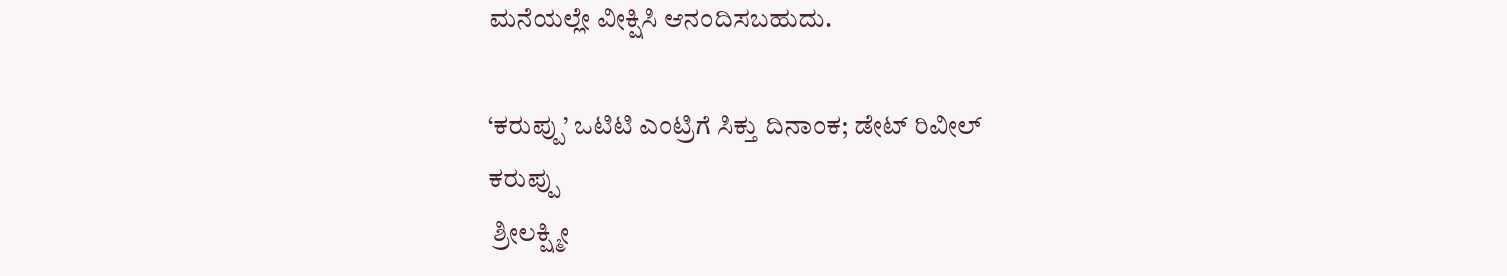ಮನೆಯಲ್ಲೇ ವೀಕ್ಷಿಸಿ ಆನಂದಿಸಬಹುದು.

‘ಕರುಪ್ಪು’ ಒಟಿಟಿ ಎಂಟ್ರಿಗೆ ಸಿಕ್ತು ದಿನಾಂಕ; ಡೇಟ್ ರಿವೀಲ್
ಕರುಪ್ಪು
 ಶ್ರೀಲಕ್ಷ್ಮೀ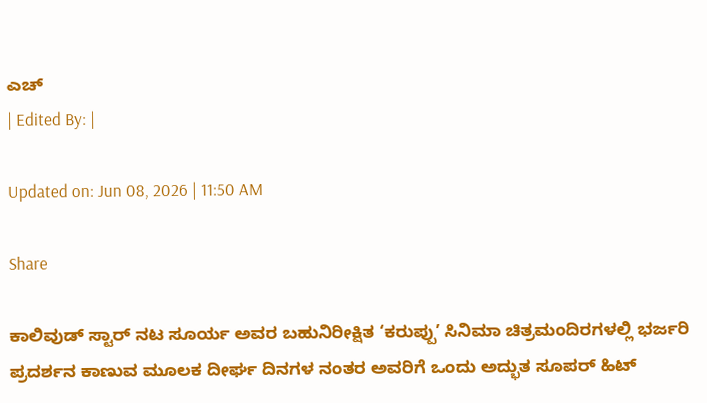ಎಚ್
| Edited By: |

Updated on: Jun 08, 2026 | 11:50 AM

Share

ಕಾಲಿವುಡ್ ಸ್ಟಾರ್ ನಟ ಸೂರ್ಯ ಅವರ ಬಹುನಿರೀಕ್ಷಿತ ‘ಕರುಪ್ಪು’ ಸಿನಿಮಾ ಚಿತ್ರಮಂದಿರಗಳಲ್ಲಿ ಭರ್ಜರಿ ಪ್ರದರ್ಶನ ಕಾಣುವ ಮೂಲಕ ದೀರ್ಘ ದಿನಗಳ ನಂತರ ಅವರಿಗೆ ಒಂದು ಅದ್ಭುತ ಸೂಪರ್ ಹಿಟ್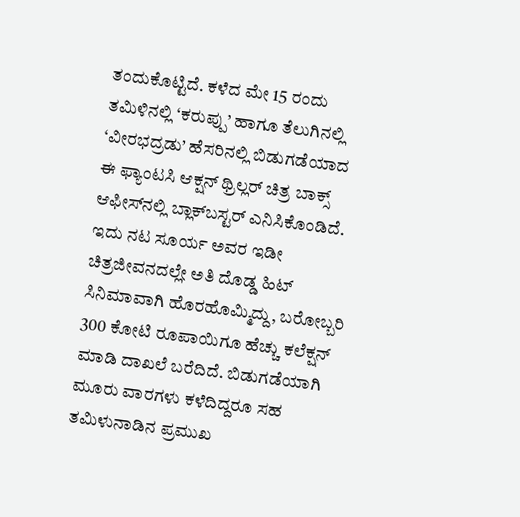ತಂದುಕೊಟ್ಟಿದೆ. ಕಳೆದ ಮೇ 15 ರಂದು ತಮಿಳಿನಲ್ಲಿ ‘ಕರುಪ್ಪು’ ಹಾಗೂ ತೆಲುಗಿನಲ್ಲಿ ‘ವೀರಭದ್ರಡು’ ಹೆಸರಿನಲ್ಲಿ ಬಿಡುಗಡೆಯಾದ ಈ ಫ್ಯಾಂಟಸಿ ಆಕ್ಷನ್ ಥ್ರಿಲ್ಲರ್ ಚಿತ್ರ ಬಾಕ್ಸ್ ಆಫೀಸ್‌ನಲ್ಲಿ ಬ್ಲಾಕ್‌ಬಸ್ಟರ್ ಎನಿಸಿಕೊಂಡಿದೆ. ಇದು ನಟ ಸೂರ್ಯ ಅವರ ಇಡೀ ಚಿತ್ರಜೀವನದಲ್ಲೇ ಅತಿ ದೊಡ್ಡ ಹಿಟ್ ಸಿನಿಮಾವಾಗಿ ಹೊರಹೊಮ್ಮಿದ್ದು, ಬರೋಬ್ಬರಿ 300 ಕೋಟಿ ರೂಪಾಯಿಗೂ ಹೆಚ್ಚು ಕಲೆಕ್ಷನ್ ಮಾಡಿ ದಾಖಲೆ ಬರೆದಿದೆ. ಬಿಡುಗಡೆಯಾಗಿ ಮೂರು ವಾರಗಳು ಕಳೆದಿದ್ದರೂ ಸಹ ತಮಿಳುನಾಡಿನ ಪ್ರಮುಖ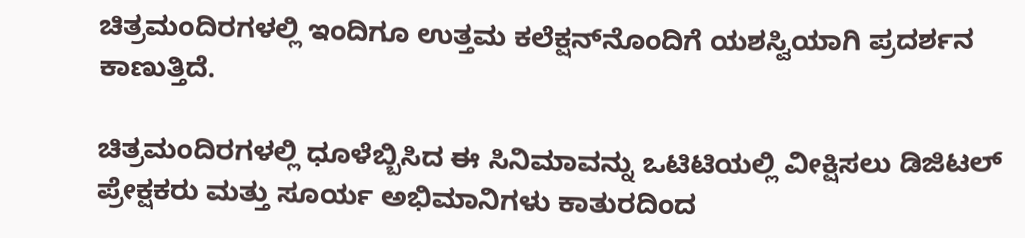ಚಿತ್ರಮಂದಿರಗಳಲ್ಲಿ ಇಂದಿಗೂ ಉತ್ತಮ ಕಲೆಕ್ಷನ್‌ನೊಂದಿಗೆ ಯಶಸ್ವಿಯಾಗಿ ಪ್ರದರ್ಶನ ಕಾಣುತ್ತಿದೆ.

ಚಿತ್ರಮಂದಿರಗಳಲ್ಲಿ ಧೂಳೆಬ್ಬಿಸಿದ ಈ ಸಿನಿಮಾವನ್ನು ಒಟಿಟಿಯಲ್ಲಿ ವೀಕ್ಷಿಸಲು ಡಿಜಿಟಲ್ ಪ್ರೇಕ್ಷಕರು ಮತ್ತು ಸೂರ್ಯ ಅಭಿಮಾನಿಗಳು ಕಾತುರದಿಂದ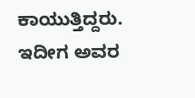ಕಾಯುತ್ತಿದ್ದರು. ಇದೀಗ ಅವರ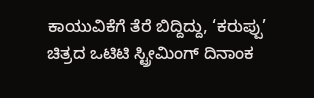ಕಾಯುವಿಕೆಗೆ ತೆರೆ ಬಿದ್ದಿದ್ದು, ‘ಕರುಪ್ಪು’ ಚಿತ್ರದ ಒಟಿಟಿ ಸ್ಟ್ರೀಮಿಂಗ್ ದಿನಾಂಕ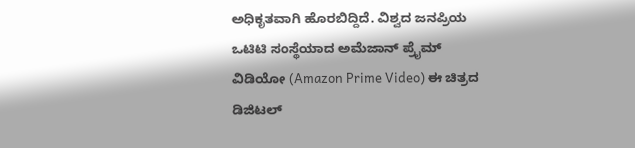ಅಧಿಕೃತವಾಗಿ ಹೊರಬಿದ್ದಿದೆ. ವಿಶ್ವದ ಜನಪ್ರಿಯ ಒಟಿಟಿ ಸಂಸ್ಥೆಯಾದ ಅಮೆಜಾನ್ ಪ್ರೈಮ್ ವಿಡಿಯೋ (Amazon Prime Video) ಈ ಚಿತ್ರದ ಡಿಜಿಟಲ್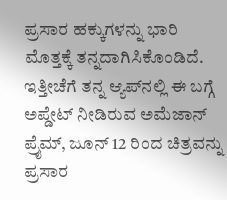ಪ್ರಸಾರ ಹಕ್ಕುಗಳನ್ನು ಭಾರಿ ಮೊತ್ತಕ್ಕೆ ತನ್ನದಾಗಿಸಿಕೊಂಡಿದೆ. ಇತ್ತೀಚೆಗೆ ತನ್ನ ಆ್ಯಪ್‌ನಲ್ಲಿ ಈ ಬಗ್ಗೆ ಅಪ್ಡೇಟ್ ನೀಡಿರುವ ಅಮೆಜಾನ್ ಪ್ರೈಮ್, ಜೂನ್ 12 ರಿಂದ ಚಿತ್ರವನ್ನು ಪ್ರಸಾರ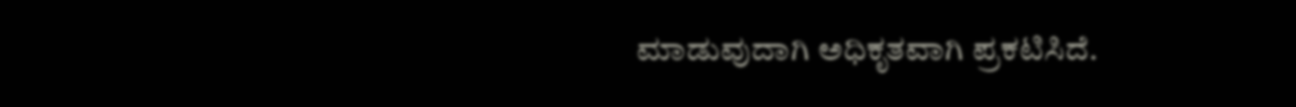ಮಾಡುವುದಾಗಿ ಅಧಿಕೃತವಾಗಿ ಪ್ರಕಟಿಸಿದೆ.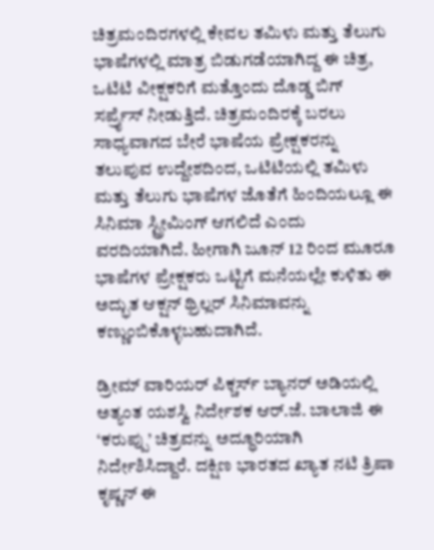ಚಿತ್ರಮಂದಿರಗಳಲ್ಲಿ ಕೇವಲ ತಮಿಳು ಮತ್ತು ತೆಲುಗು ಭಾಷೆಗಳಲ್ಲಿ ಮಾತ್ರ ಬಿಡುಗಡೆಯಾಗಿದ್ದ ಈ ಚಿತ್ರ, ಒಟಿಟಿ ವೀಕ್ಷಕರಿಗೆ ಮತ್ತೊಂದು ದೊಡ್ಡ ಬಿಗ್ ಸರ್ಪ್ರೈಸ್ ನೀಡುತ್ತಿದೆ. ಚಿತ್ರಮಂದಿರಕ್ಕೆ ಬರಲು ಸಾಧ್ಯವಾಗದ ಬೇರೆ ಭಾಷೆಯ ಪ್ರೇಕ್ಷಕರನ್ನು ತಲುಪುವ ಉದ್ದೇಶದಿಂದ, ಒಟಿಟಿಯಲ್ಲಿ ತಮಿಳು ಮತ್ತು ತೆಲುಗು ಭಾಷೆಗಳ ಜೊತೆಗೆ ಹಿಂದಿಯಲ್ಲೂ ಈ ಸಿನಿಮಾ ಸ್ಟ್ರೀಮಿಂಗ್ ಆಗಲಿದೆ ಎಂದು ವರದಿಯಾಗಿದೆ. ಹೀಗಾಗಿ ಜೂನ್ 12 ರಿಂದ ಮೂರೂ ಭಾಷೆಗಳ ಪ್ರೇಕ್ಷಕರು ಒಟ್ಟಿಗೆ ಮನೆಯಲ್ಲೇ ಕುಳಿತು ಈ ಅದ್ಭುತ ಆಕ್ಷನ್ ಥ್ರಿಲ್ಲರ್ ಸಿನಿಮಾವನ್ನು ಕಣ್ಣುಂಬಿಕೊಳ್ಳಬಹುದಾಗಿದೆ.

ಡ್ರೀಮ್ ವಾರಿಯರ್ ಪಿಕ್ಚರ್ಸ್ ಬ್ಯಾನರ್ ಅಡಿಯಲ್ಲಿ ಅತ್ಯಂತ ಯಶಸ್ವಿ ನಿರ್ದೇಶಕ ಆರ್.ಜೆ. ಬಾಲಾಜಿ ಈ ‘ಕರುಪ್ಪು’ ಚಿತ್ರವನ್ನು ಅದ್ಧೂರಿಯಾಗಿ ನಿರ್ದೇಶಿಸಿದ್ದಾರೆ. ದಕ್ಷಿಣ ಭಾರತದ ಖ್ಯಾತ ನಟಿ ತ್ರಿಷಾ ಕೃಷ್ಣನ್ ಈ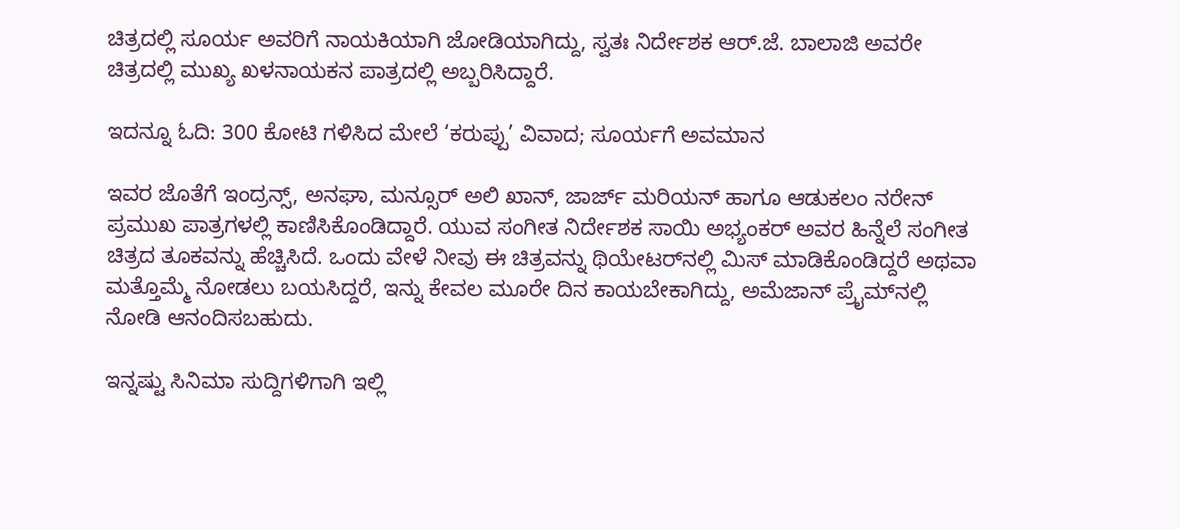ಚಿತ್ರದಲ್ಲಿ ಸೂರ್ಯ ಅವರಿಗೆ ನಾಯಕಿಯಾಗಿ ಜೋಡಿಯಾಗಿದ್ದು, ಸ್ವತಃ ನಿರ್ದೇಶಕ ಆರ್.ಜೆ. ಬಾಲಾಜಿ ಅವರೇ ಚಿತ್ರದಲ್ಲಿ ಮುಖ್ಯ ಖಳನಾಯಕನ ಪಾತ್ರದಲ್ಲಿ ಅಬ್ಬರಿಸಿದ್ದಾರೆ.

ಇದನ್ನೂ ಓದಿ: 300 ಕೋಟಿ ಗಳಿಸಿದ ಮೇಲೆ ‘ಕರುಪ್ಪು’ ವಿವಾದ; ಸೂರ್ಯಗೆ ಅವಮಾನ

ಇವರ ಜೊತೆಗೆ ಇಂದ್ರನ್ಸ್, ಅನಘಾ, ಮನ್ಸೂರ್ ಅಲಿ ಖಾನ್, ಜಾರ್ಜ್ ಮರಿಯನ್ ಹಾಗೂ ಆಡುಕಲಂ ನರೇನ್ ಪ್ರಮುಖ ಪಾತ್ರಗಳಲ್ಲಿ ಕಾಣಿಸಿಕೊಂಡಿದ್ದಾರೆ. ಯುವ ಸಂಗೀತ ನಿರ್ದೇಶಕ ಸಾಯಿ ಅಭ್ಯಂಕರ್ ಅವರ ಹಿನ್ನೆಲೆ ಸಂಗೀತ ಚಿತ್ರದ ತೂಕವನ್ನು ಹೆಚ್ಚಿಸಿದೆ. ಒಂದು ವೇಳೆ ನೀವು ಈ ಚಿತ್ರವನ್ನು ಥಿಯೇಟರ್‌ನಲ್ಲಿ ಮಿಸ್ ಮಾಡಿಕೊಂಡಿದ್ದರೆ ಅಥವಾ ಮತ್ತೊಮ್ಮೆ ನೋಡಲು ಬಯಸಿದ್ದರೆ, ಇನ್ನು ಕೇವಲ ಮೂರೇ ದಿನ ಕಾಯಬೇಕಾಗಿದ್ದು, ಅಮೆಜಾನ್ ಪ್ರೈಮ್‌ನಲ್ಲಿ ನೋಡಿ ಆನಂದಿಸಬಹುದು.

ಇನ್ನಷ್ಟು ಸಿನಿಮಾ ಸುದ್ದಿಗಳಿಗಾಗಿ ಇಲ್ಲಿ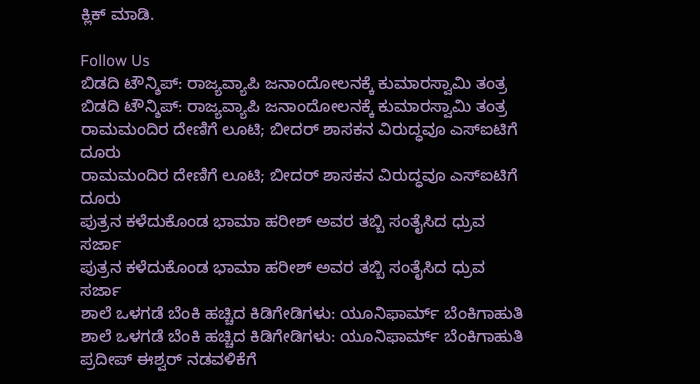ಕ್ಲಿಕ್ ಮಾಡಿ.

Follow Us
ಬಿಡದಿ ಟೌನ್ಶಿಪ್: ರಾಜ್ಯವ್ಯಾಪಿ ಜನಾಂದೋಲನಕ್ಕೆ ಕುಮಾರಸ್ವಾಮಿ ತಂತ್ರ
ಬಿಡದಿ ಟೌನ್ಶಿಪ್: ರಾಜ್ಯವ್ಯಾಪಿ ಜನಾಂದೋಲನಕ್ಕೆ ಕುಮಾರಸ್ವಾಮಿ ತಂತ್ರ
ರಾಮಮಂದಿರ ದೇಣಿಗೆ ಲೂಟಿ; ಬೀದರ್ ಶಾಸಕನ ವಿರುದ್ಧವೂ ಎಸ್ಐಟಿಗೆ ದೂರು
ರಾಮಮಂದಿರ ದೇಣಿಗೆ ಲೂಟಿ; ಬೀದರ್ ಶಾಸಕನ ವಿರುದ್ಧವೂ ಎಸ್ಐಟಿಗೆ ದೂರು
ಪುತ್ರನ ಕಳೆದುಕೊಂಡ ಭಾಮಾ ಹರೀಶ್ ಅವರ ತಬ್ಬಿ ಸಂತೈಸಿದ ಧ್ರುವ ಸರ್ಜಾ
ಪುತ್ರನ ಕಳೆದುಕೊಂಡ ಭಾಮಾ ಹರೀಶ್ ಅವರ ತಬ್ಬಿ ಸಂತೈಸಿದ ಧ್ರುವ ಸರ್ಜಾ
ಶಾಲೆ ಒಳಗಡೆ ಬೆಂಕಿ ಹಚ್ಚಿದ ಕಿಡಿಗೇಡಿಗಳು: ಯೂನಿಫಾರ್ಮ್ ಬೆಂಕಿಗಾಹುತಿ
ಶಾಲೆ ಒಳಗಡೆ ಬೆಂಕಿ ಹಚ್ಚಿದ ಕಿಡಿಗೇಡಿಗಳು: ಯೂನಿಫಾರ್ಮ್ ಬೆಂಕಿಗಾಹುತಿ
ಪ್ರದೀಪ್ ಈಶ್ವರ್ ನಡವಳಿಕೆಗೆ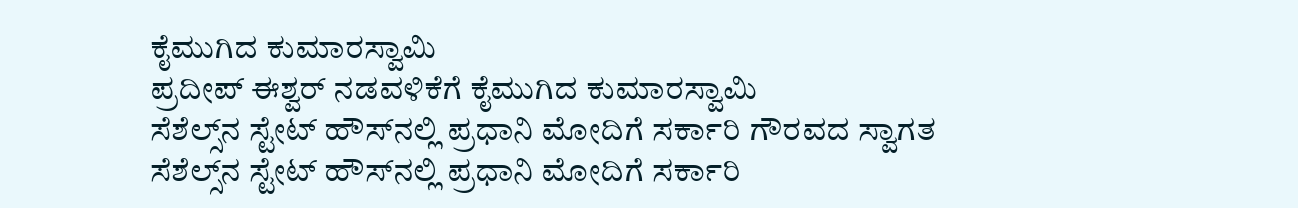ಕೈಮುಗಿದ ಕುಮಾರಸ್ವಾಮಿ
ಪ್ರದೀಪ್ ಈಶ್ವರ್ ನಡವಳಿಕೆಗೆ ಕೈಮುಗಿದ ಕುಮಾರಸ್ವಾಮಿ
ಸೆಶೆಲ್ಸ್‌ನ ಸ್ಟೇಟ್ ಹೌಸ್‌ನಲ್ಲಿ ಪ್ರಧಾನಿ ಮೋದಿಗೆ ಸರ್ಕಾರಿ ಗೌರವದ ಸ್ವಾಗತ
ಸೆಶೆಲ್ಸ್‌ನ ಸ್ಟೇಟ್ ಹೌಸ್‌ನಲ್ಲಿ ಪ್ರಧಾನಿ ಮೋದಿಗೆ ಸರ್ಕಾರಿ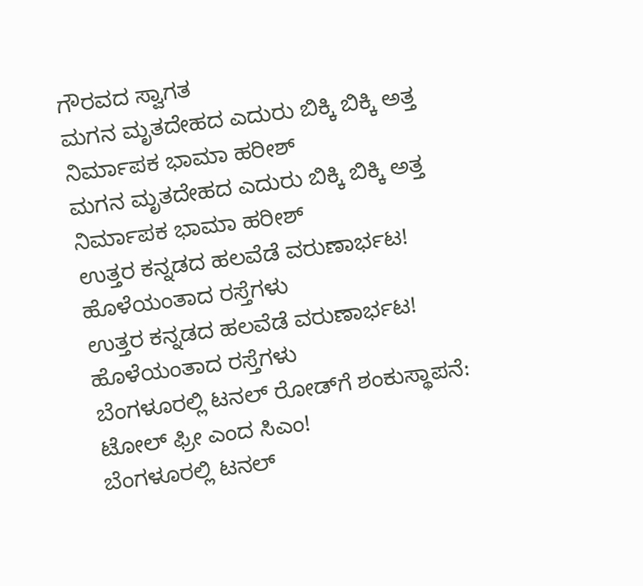ಗೌರವದ ಸ್ವಾಗತ
ಮಗನ ಮೃತದೇಹದ ಎದುರು ಬಿಕ್ಕಿ ಬಿಕ್ಕಿ ಅತ್ತ ನಿರ್ಮಾಪಕ ಭಾಮಾ ಹರೀಶ್
ಮಗನ ಮೃತದೇಹದ ಎದುರು ಬಿಕ್ಕಿ ಬಿಕ್ಕಿ ಅತ್ತ ನಿರ್ಮಾಪಕ ಭಾಮಾ ಹರೀಶ್
ಉತ್ತರ ಕನ್ನಡದ ಹಲವೆಡೆ ವರುಣಾರ್ಭಟ! ಹೊಳೆಯಂತಾದ ರಸ್ತೆಗಳು
ಉತ್ತರ ಕನ್ನಡದ ಹಲವೆಡೆ ವರುಣಾರ್ಭಟ! ಹೊಳೆಯಂತಾದ ರಸ್ತೆಗಳು
ಬೆಂಗಳೂರಲ್ಲಿ ಟನಲ್ ರೋಡ್‌ಗೆ ಶಂಕುಸ್ಥಾಪನೆ: ಟೋಲ್ ಫ್ರೀ ಎಂದ ಸಿಎಂ!
ಬೆಂಗಳೂರಲ್ಲಿ ಟನಲ್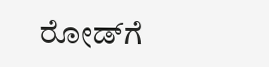ರೋಡ್‌ಗೆ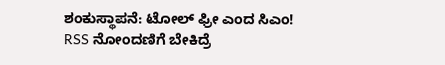ಶಂಕುಸ್ಥಾಪನೆ: ಟೋಲ್ ಫ್ರೀ ಎಂದ ಸಿಎಂ!
RSS ನೋಂದಣಿಗೆ ಬೇಕಿದ್ರೆ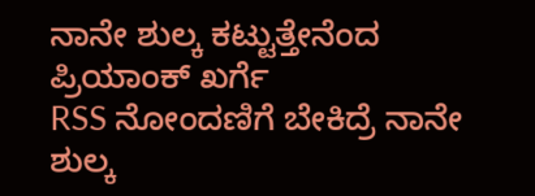ನಾನೇ ಶುಲ್ಕ ಕಟ್ಟುತ್ತೇನೆಂದ ಪ್ರಿಯಾಂಕ್ ಖರ್ಗೆ
RSS ನೋಂದಣಿಗೆ ಬೇಕಿದ್ರೆ ನಾನೇ ಶುಲ್ಕ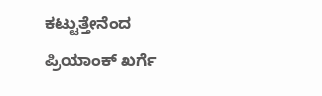ಕಟ್ಟುತ್ತೇನೆಂದ ಪ್ರಿಯಾಂಕ್ ಖರ್ಗೆ